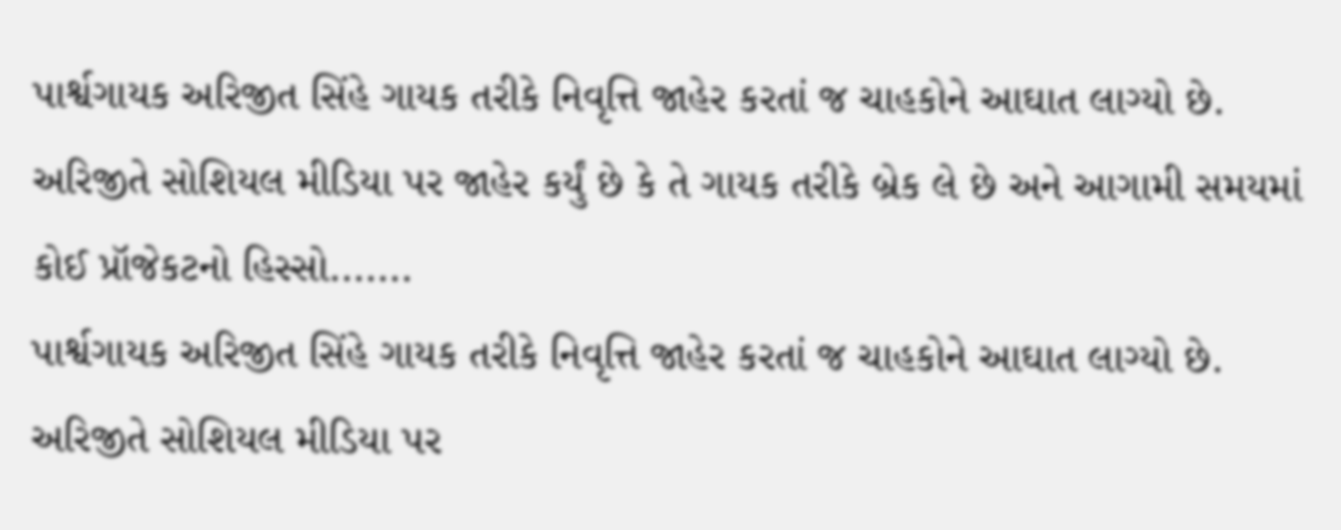પાર્શ્વગાયક અરિજીત સિંહે ગાયક તરીકે નિવૃત્તિ જાહેર કરતાં જ ચાહકોને આઘાત લાગ્યો છે. અરિજીતે સોશિયલ મીડિયા પર જાહેર કર્યું છે કે તે ગાયક તરીકે બ્રેક લે છે અને આગામી સમયમાં કોઈ પ્રૉજેકટનો હિસ્સો.......
પાર્શ્વગાયક અરિજીત સિંહે ગાયક તરીકે નિવૃત્તિ જાહેર કરતાં જ ચાહકોને આઘાત લાગ્યો છે. અરિજીતે સોશિયલ મીડિયા પર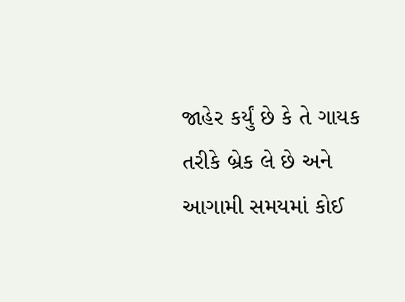જાહેર કર્યું છે કે તે ગાયક તરીકે બ્રેક લે છે અને આગામી સમયમાં કોઈ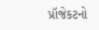પ્રૉજેકટનો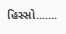હિસ્સો.......